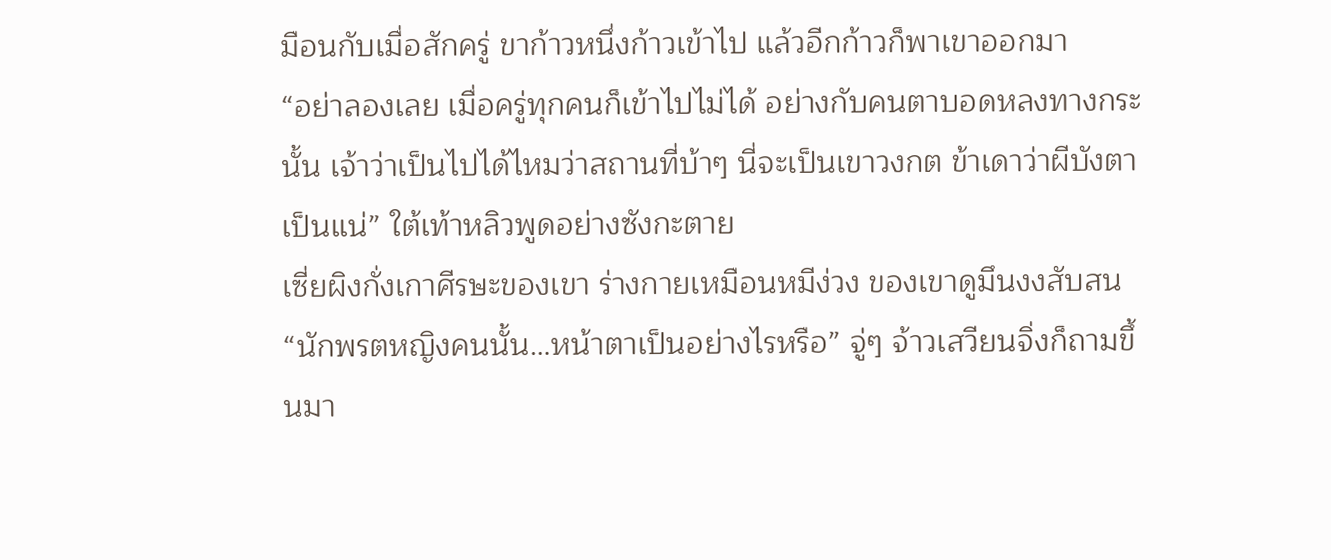มือนกับเมื่อสักครู่ ขาก้าวหนึ่งก้าวเข้าไป แล้วอีกก้าวก็พาเขาออกมา
“อย่าลองเลย เมื่อครู่ทุกคนก็เข้าไปไม่ได้ อย่างกับคนตาบอดหลงทางกระนั้น เจ้าว่าเป็นไปได้ไหมว่าสถานที่บ้าๆ นี่จะเป็นเขาวงกต ข้าเดาว่าผีบังตาเป็นแน่” ใต้เท้าหลิวพูดอย่างซังกะตาย
เซี่ยผิงกั่งเกาศีรษะของเขา ร่างกายเหมือนหมีง่วง ของเขาดูมึนงงสับสน
“นักพรตหญิงคนนั้น…หน้าตาเป็นอย่างไรหรือ” จู่ๆ จ้าวเสวียนจิ่งก็ถามขึ้นมา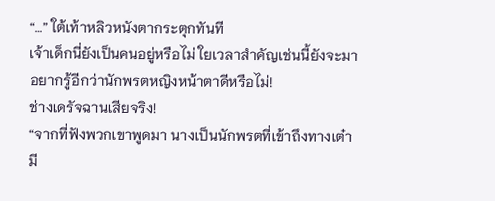“…” ใต้เท้าหลิวหนังตากระตุกทันที
เจ้าเด็กนี่ยังเป็นคนอยู่หรือไม่ ใยเวลาสำคัญเช่นนี้ยังจะมาอยากรู้อีกว่านักพรตหญิงหน้าตาดีหรือไม่!
ช่างเดรัจฉานเสียจริง!
“จากที่ฟังพวกเขาพูดมา นางเป็นนักพรตที่เข้าถึงทางเต๋า มี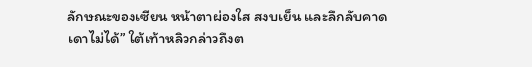ลักษณะของเซียน หน้าตาผ่องใส สงบเย็น และลึกลับคาดเดาไม่ได้” ใต้เท้าหลิวกล่าวถึงต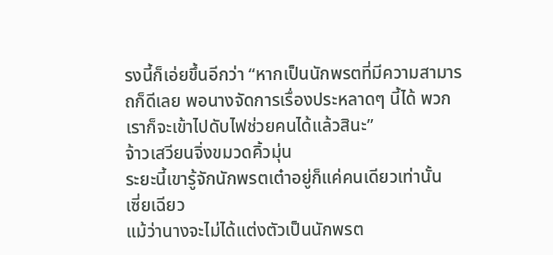รงนี้ก็เอ่ยขึ้นอีกว่า “หากเป็นนักพรตที่มีความสามารถก็ดีเลย พอนางจัดการเรื่องประหลาดๆ นี้ได้ พวกเราก็จะเข้าไปดับไฟช่วยคนได้แล้วสินะ”
จ้าวเสวียนจิ่งขมวดคิ้วมุ่น
ระยะนี้เขารู้จักนักพรตเต๋าอยู่ก็แค่คนเดียวเท่านั้น
เซี่ยเฉียว
แม้ว่านางจะไม่ได้แต่งตัวเป็นนักพรต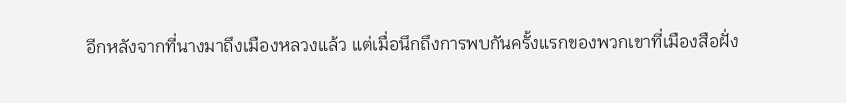อีกหลังจากที่นางมาถึงเมืองหลวงแล้ว แต่เมื่อนึกถึงการพบกันครั้งแรกของพวกเขาที่เมืองสือฝั่ง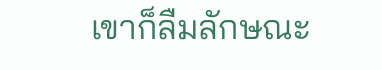เขาก็ลืมลักษณะ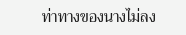ท่าทางของนางไม่ลง